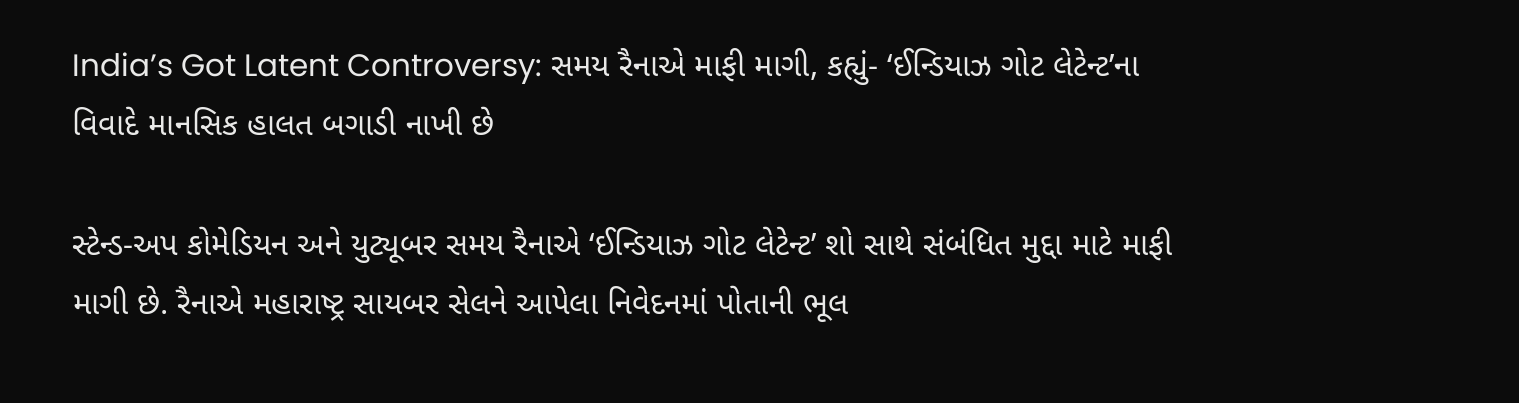India’s Got Latent Controversy: સમય રૈનાએ માફી માગી, કહ્યું- ‘ઈન્ડિયાઝ ગોટ લેટેન્ટ’ના વિવાદે માનસિક હાલત બગાડી નાખી છે

સ્ટેન્ડ-અપ કોમેડિયન અને યુટ્યૂબર સમય રૈનાએ ‘ઈન્ડિયાઝ ગોટ લેટેન્ટ’ શો સાથે સંબંધિત મુદ્દા માટે માફી માગી છે. રૈનાએ મહારાષ્ટ્ર સાયબર સેલને આપેલા નિવેદનમાં પોતાની ભૂલ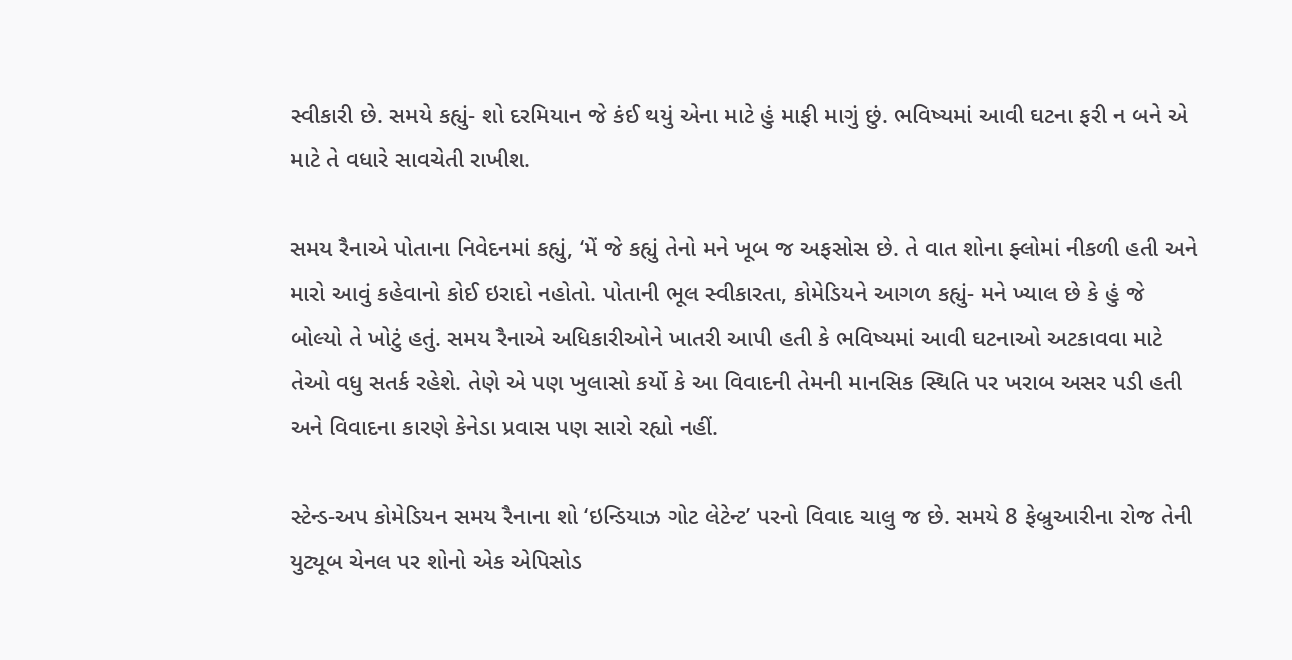સ્વીકારી છે. સમયે કહ્યું- શો દરમિયાન જે કંઈ થયું એના માટે હું માફી માગું છું. ભવિષ્યમાં આવી ઘટના ફરી ન બને એ માટે તે વધારે સાવચેતી રાખીશ.

સમય રૈનાએ પોતાના નિવેદનમાં કહ્યું, ‘મેં જે કહ્યું તેનો મને ખૂબ જ અફસોસ છે. તે વાત શોના ફ્લોમાં નીકળી હતી અને મારો આવું કહેવાનો કોઈ ઇરાદો નહોતો. પોતાની ભૂલ સ્વીકારતા, કોમેડિયને આગળ કહ્યું- મને ખ્યાલ છે કે હું જે બોલ્યો તે ખોટું હતું. સમય રૈનાએ અધિકારીઓને ખાતરી આપી હતી કે ભવિષ્યમાં આવી ઘટનાઓ અટકાવવા માટે તેઓ વધુ સતર્ક રહેશે. તેણે એ પણ ખુલાસો કર્યો કે આ વિવાદની તેમની માનસિક સ્થિતિ પર ખરાબ અસર પડી હતી અને વિવાદના કારણે કેનેડા પ્રવાસ પણ સારો રહ્યો નહીં.

સ્ટેન્ડ-અપ કોમેડિયન સમય રૈનાના શો ‘ઇન્ડિયાઝ ગોટ લેટેન્ટ’ પરનો વિવાદ ચાલુ જ છે. સમયે 8 ફેબ્રુઆરીના રોજ તેની યુટ્યૂબ ચેનલ પર શોનો એક એપિસોડ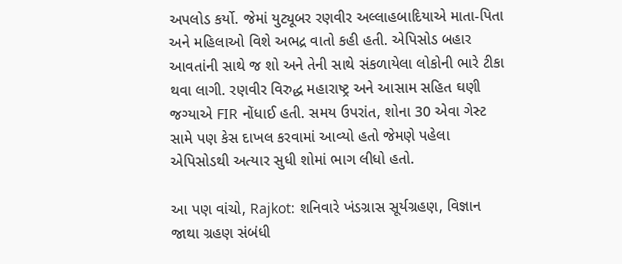અપલોડ કર્યો. જેમાં યુટ્યૂબર રણવીર અલ્લાહબાદિયાએ માતા-પિતા અને મહિલાઓ વિશે અભદ્ર વાતો કહી હતી. એપિસોડ બહાર આવતાંની સાથે જ શો અને તેની સાથે સંકળાયેલા લોકોની ભારે ટીકા થવા લાગી. રણવીર વિરુદ્ધ મહારાષ્ટ્ર અને આસામ સહિત ઘણી જગ્યાએ FIR નોંધાઈ હતી. સમય ઉપરાંત, શોના 30 એવા ગેસ્ટ સામે પણ કેસ દાખલ કરવામાં આવ્યો હતો જેમણે પહેલા એપિસોડથી અત્યાર સુધી શોમાં ભાગ લીધો હતો.

આ પણ વાંચો, Rajkot: શનિવારે ખંડગ્રાસ સૂર્યગ્રહણ, વિજ્ઞાન જાથા ગ્રહણ સંબંધી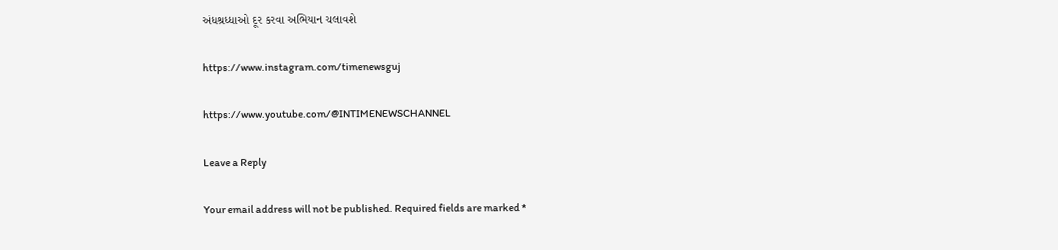અંધશ્રધ્ધાઓ દૂર કરવા અભિયાન ચલાવશે

https://www.instagram.com/timenewsguj

https://www.youtube.com/@INTIMENEWSCHANNEL

Leave a Reply

Your email address will not be published. Required fields are marked *